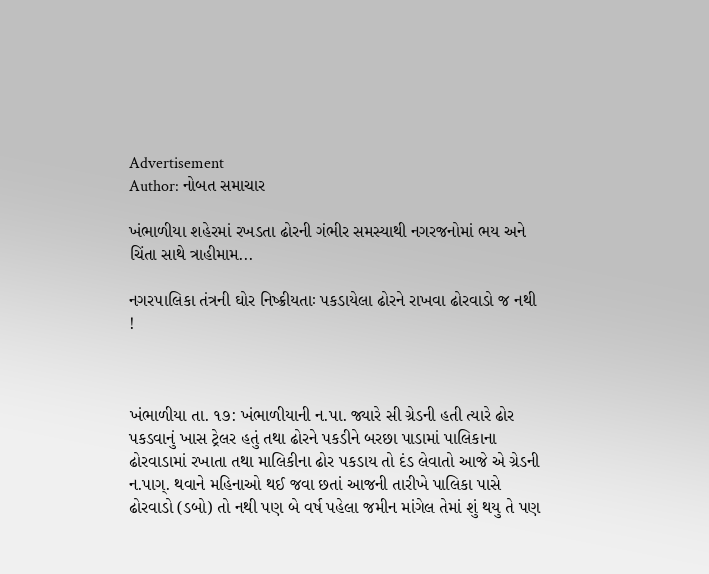Advertisement
Author: નોબત સમાચાર

ખંભાળીયા શહેરમાં રખડતા ઢોરની ગંભીર સમસ્યાથી નગરજનોમાં ભય અને ચિંતા સાથે ત્રાહીમામ...

નગર૫ાલિકા તંત્રની ઘોર નિષ્ક્રીયતાઃ પકડાયેલા ઢોરને રાખવા ઢોરવાડો જ નથી !



ખંભાળીયા તા. ૧૭: ખંભાળીયાની ન.પા. જ્યારે સી ગ્રેડની હતી ત્યારે ઢોર પકડવાનું ખાસ ટ્રેલર હતું તથા ઢોરને પકડીને બરછા પાડામાં પાલિકાના ઢોરવાડામાં રખાતા તથા માલિકીના ઢોર પકડાય તો દંડ લેવાતો આજે એ ગ્રેડની ન.પાગ્. થવાને મહિનાઓ થઈ જવા છતાં આજની તારીખે પાલિકા પાસે ઢોરવાડો (ડબો) તો નથી પણ બે વર્ષ પહેલા જમીન માંગેલ તેમાં શું થયુ તે પણ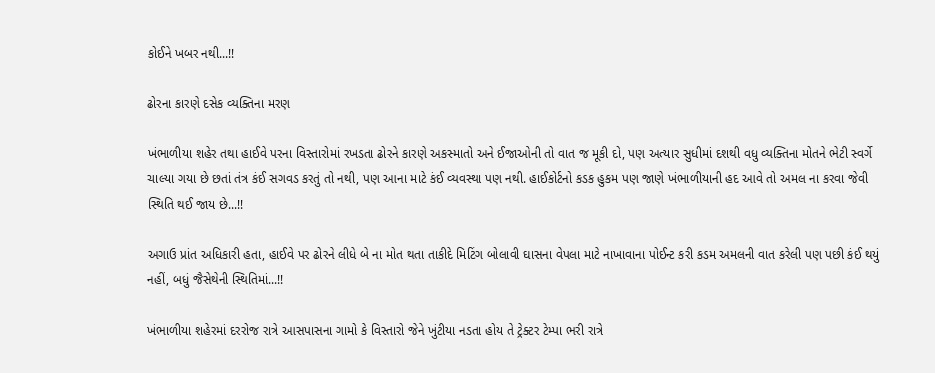કોઈને ખબર નથી...!!

ઢોરના કારણે દસેક વ્યક્તિના મરણ

ખંભાળીયા શહેર તથા હાઈવે પરના વિસ્તારોમાં રખડતા ઢોરને કારણે અકસ્માતો અને ઈજાઓની તો વાત જ મૂકી દો, પણ અત્યાર સુધીમાં દશથી વધુ વ્યક્તિના મોતને ભેટી સ્વર્ગે ચાલ્યા ગયા છે છતાં તંત્ર કંઈ સગવડ કરતું તો નથી, પણ આના માટે કંઈ વ્યવસ્થા પણ નથી. હાઈકોર્ટનો કડક હુકમ પણ જાણે ખંભાળીયાની હદ આવે તો અમલ ના કરવા જેવી સ્થિતિ થઈ જાય છે...!!

અગાઉ પ્રાંત અધિકારી હતા, હાઈવે પર ઢોરને લીધે બે ના મોત થતા તાકીદે મિટિંગ બોલાવી ઘાસના વેપલા માટે નાખાવાના પોઈન્ટ કરી કડમ અમલની વાત કરેલી પણ પછી કંઈ થયું નહીં, બધું જૈસેથેની સ્થિતિમાં...!!

ખંભાળીયા શહેરમાં દરરોજ રાત્રે આસપાસના ગામો કે વિસ્તારો જેને ખુંટીયા નડતા હોય તે ટ્રેક્ટર ટેમ્પા ભરી રાત્રે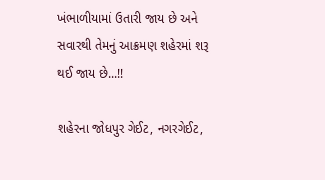ખંભાળીયામાં ઉતારી જાય છે અને સવારથી તેમનું આક્રમણ શહેરમાં શરૂ થઈ જાય છે...!!

શહેરના જોધપુર ગેઈટ, નગરગેઈટ,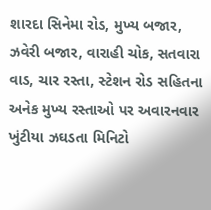શારદા સિનેમા રોડ, મુખ્ય બજાર, ઝવેરી બજાર, વારાહી ચોક, સતવારા વાડ, ચાર રસ્તા, સ્ટેશન રોડ સહિતના અનેક મુખ્ય રસ્તાઓ પર અવારનવાર ખુંટીયા ઝઘડતા મિનિટો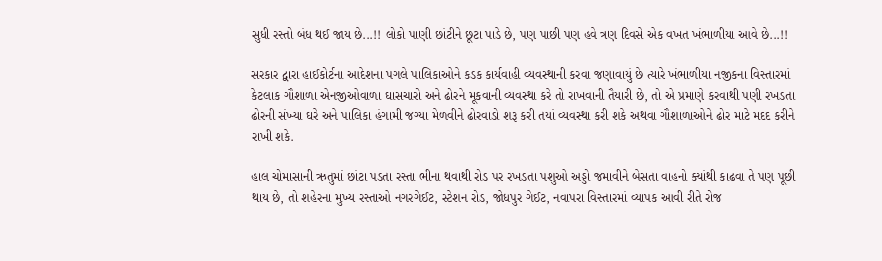સુધી રસ્તો બંધ થઈ જાય છે...!! લોકો પાણી છાંટીને છૂટા પાડે છે, પણ પાછી પણ હવે ત્રણ દિવસે એક વખત ખંભાળીયા આવે છે...!!

સરકાર દ્વારા હાઈકોર્ટના આદેશના પગલે પાલિકાઓને કડક કાર્યવાહી વ્યવસ્થાની કરવા જણાવાયું છે ત્યારે ખંભાળીયા નજીકના વિસ્તારમાં કેટલાક ગૌશાળા એનજીઓવાળા ઘાસચારો અને ઢોરને મૂકવાની વ્યવસ્થા કરે તો રાખવાની તૈયારી છે, તો એ પ્રમાણે કરવાથી પણી રખડતા ઢોરની સંખ્યા ઘરે અને પાલિકા હંગામી જગ્યા મેળવીને ઢોરવાડો શરૂ કરી તયાં વ્યવસ્થા કરી શકે અથવા ગૌશાળાઓને ઢોર માટે મદદ કરીને રાખી શકે.

હાલ ચોમાસાની ઋતુમાં છાંટા પડતા રસ્તા ભીના થવાથી રોડ પર રખડતા પશુઓ અડ્ડો જમાવીને બેસતા વાહનો ક્યાંથી કાઢવા તે પણ પૂછી થાય છે, તો શહેરના મુખ્ય રસ્તાઓ નગરગેઈટ, સ્ટેશન રોડ, જોધપુર ગેઈટ, નવાપરા વિસ્તારમાં વ્યાપક આવી રીતે રોજ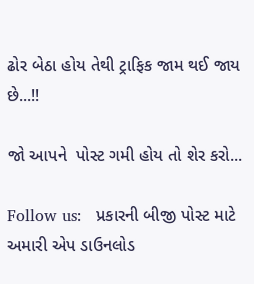ઢોર બેઠા હોય તેથી ટ્રાફિક જામ થઈ જાય છે...!!

જો આપને  પોસ્ટ ગમી હોય તો શેર કરો...

Follow us:   પ્રકારની બીજી પોસ્ટ માટે અમારી એપ ડાઉનલોડ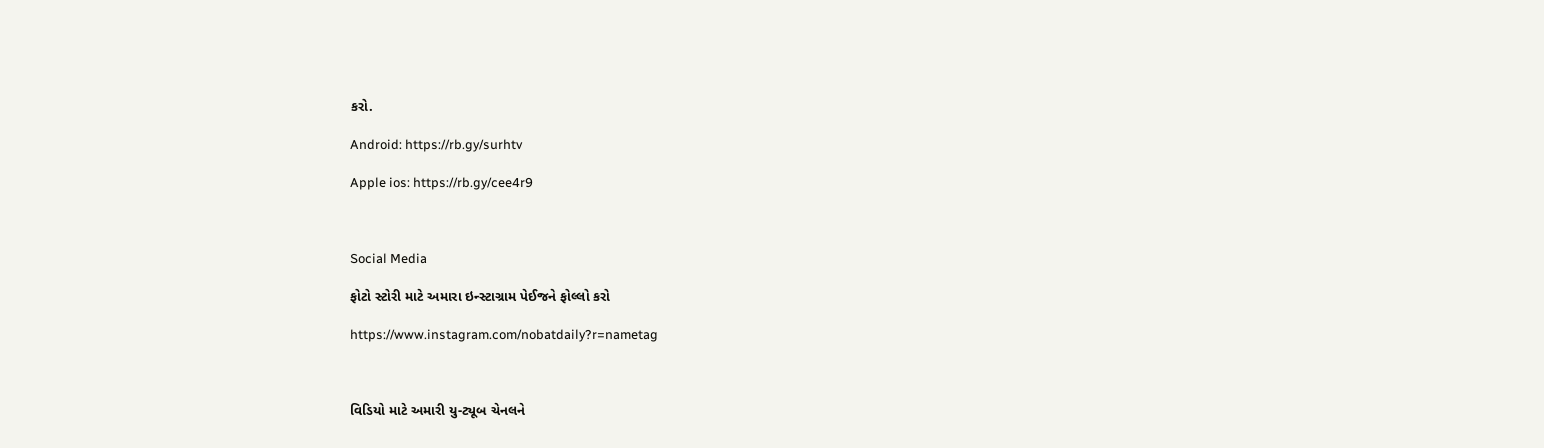કરો.

Android: https://rb.gy/surhtv

Apple ios: https://rb.gy/cee4r9



Social Media

ફોટો સ્ટોરી માટે અમારા ઇન્સ્ટાગ્રામ પેઈજને ફોલ્લો કરો

https://www.instagram.com/nobatdaily?r=nametag



વિડિયો માટે અમારી યુ-ટ્યૂબ ચેનલને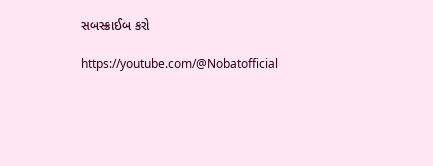સબસ્ક્રાઈબ કરો

https://youtube.com/@Nobatofficial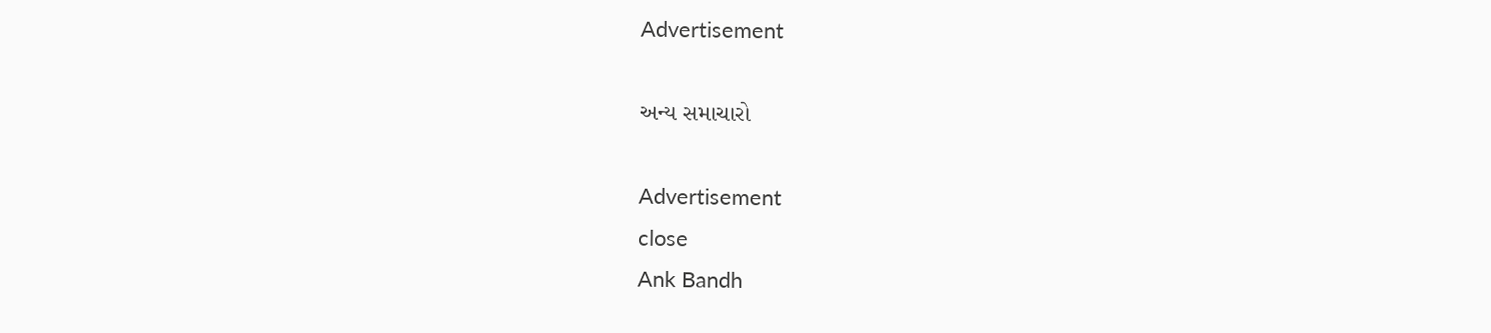Advertisement

અન્ય સમાચારો

Advertisement
close
Ank Bandh